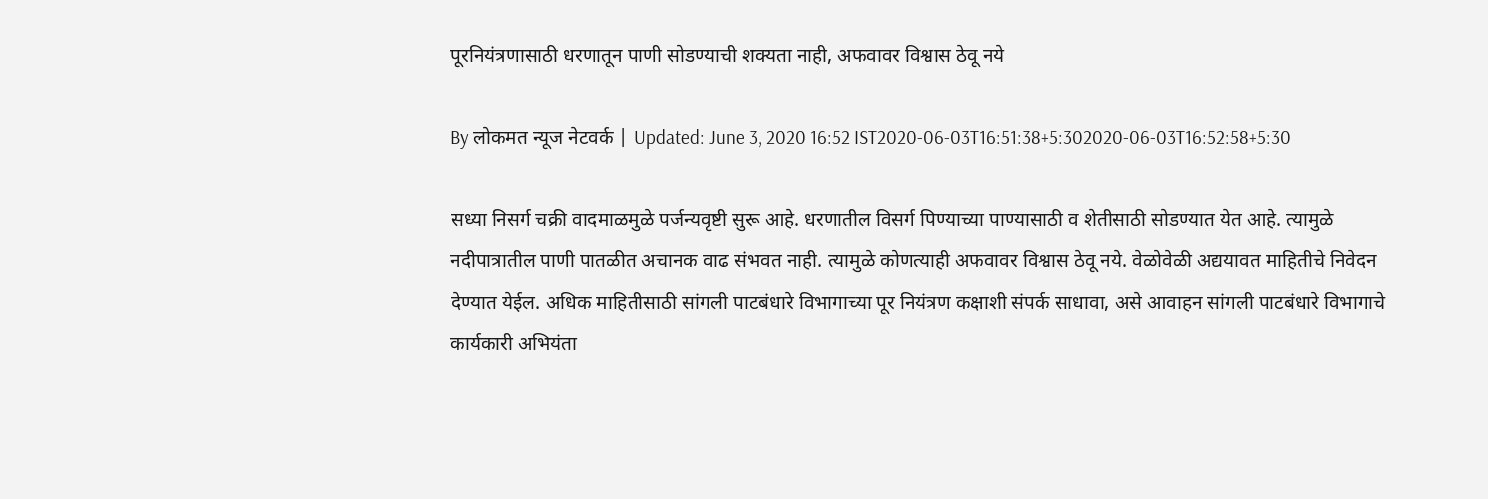पूरनियंत्रणासाठी धरणातून पाणी सोडण्याची शक्यता नाही, अफवावर विश्वास ठेवू नये

By लोकमत न्यूज नेटवर्क | Updated: June 3, 2020 16:52 IST2020-06-03T16:51:38+5:302020-06-03T16:52:58+5:30

सध्या निसर्ग चक्री वादमाळमुळे पर्जन्यवृष्टी सुरू आहे. धरणातील विसर्ग पिण्याच्या पाण्यासाठी व शेतीसाठी सोडण्यात येत आहे. त्यामुळे नदीपात्रातील पाणी पातळीत अचानक वाढ संभवत नाही. त्यामुळे कोणत्याही अफवावर विश्वास ठेवू नये. वेळोवेळी अद्ययावत माहितीचे निवेदन देण्यात येईल. अधिक माहितीसाठी सांगली पाटबंधारे विभागाच्या पूर नियंत्रण कक्षाशी संपर्क साधावा, असे आवाहन सांगली पाटबंधारे विभागाचे कार्यकारी अभियंता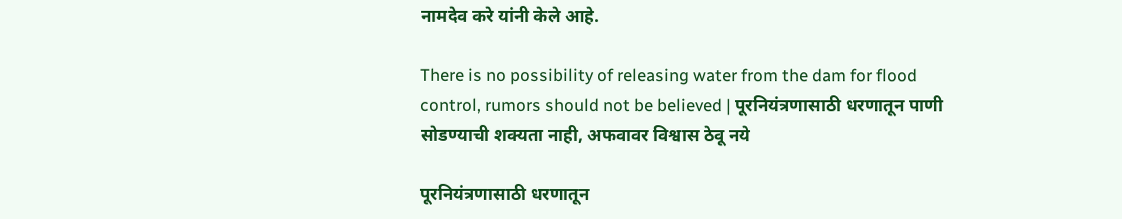नामदेव करे यांनी केले आहे.

There is no possibility of releasing water from the dam for flood control, rumors should not be believed | पूरनियंत्रणासाठी धरणातून पाणी सोडण्याची शक्यता नाही, अफवावर विश्वास ठेवू नये

पूरनियंत्रणासाठी धरणातून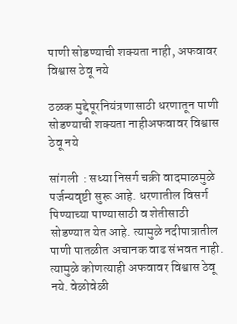पाणी सोडण्याची शक्यता नाही, अफवावर विश्वास ठेवू नये

ठळक मुद्देपूरनियंत्रणासाठी धरणातून पाणी सोडण्याची शक्यता नाहीअफवावर विश्वास ठेवू नये

सांगली  : सध्या निसर्ग चक्री वादमाळमुळे पर्जन्यवृष्टी सुरू आहे. धरणातील विसर्ग पिण्याच्या पाण्यासाठी व शेतीसाठी सोडण्यात येत आहे. त्यामुळे नदीपात्रातील पाणी पातळीत अचानक वाढ संभवत नाही. त्यामुळे कोणत्याही अफवावर विश्वास ठेवू नये. वेळोवेळी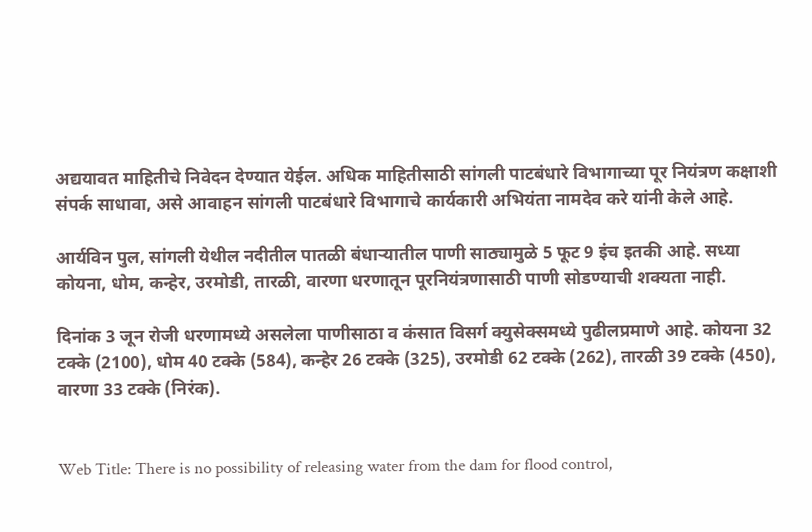अद्ययावत माहितीचे निवेदन देण्यात येईल. अधिक माहितीसाठी सांगली पाटबंधारे विभागाच्या पूर नियंत्रण कक्षाशी संपर्क साधावा, असे आवाहन सांगली पाटबंधारे विभागाचे कार्यकारी अभियंता नामदेव करे यांनी केले आहे.

आर्यविन पुल, सांगली येथील नदीतील पातळी बंधाऱ्यातील पाणी साठ्यामुळे 5 फूट 9 इंच इतकी आहे. सध्या कोयना, धोम, कन्हेर, उरमोडी, तारळी, वारणा धरणातून पूरनियंत्रणासाठी पाणी सोडण्याची शक्यता नाही.

दिनांक 3 जून रोजी धरणामध्ये असलेला पाणीसाठा व कंसात विसर्ग क्युसेक्समध्ये पुढीलप्रमाणे आहे. कोयना 32 टक्के (2100), धोम 40 टक्के (584), कन्हेर 26 टक्के (325), उरमोडी 62 टक्के (262), तारळी 39 टक्के (450), वारणा 33 टक्के (निरंक).


Web Title: There is no possibility of releasing water from the dam for flood control,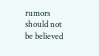rumors should not be believed